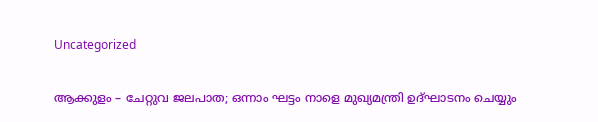Uncategorized

ആക്കുളം – ചേറ്റുവ ജലപാത; ഒന്നാം ഘട്ടം നാളെ മുഖ്യമന്ത്രി ഉദ്ഘാടനം ചെയ്യും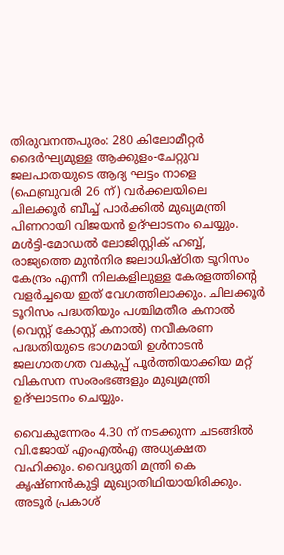തിരുവനന്തപുരം: 280 കിലോമീറ്റര്‍ ദൈര്‍ഘ്യമുള്ള ആക്കുളം-ചേറ്റുവ ജലപാതയുടെ ആദ്യ ഘട്ടം നാളെ (ഫെബ്രുവരി 26 ന്) വര്‍ക്കലയിലെ ചിലക്കൂര്‍ ബീച്ച് പാര്‍ക്കില്‍ മുഖ്യമന്ത്രി പിണറായി വിജയന്‍ ഉദ്ഘാടനം ചെയ്യും. മള്‍ട്ടി-മോഡല്‍ ലോജിസ്റ്റിക് ഹബ്ബ്, രാജ്യത്തെ മുന്‍നിര ജലാധിഷ്ഠിത ടൂറിസം കേന്ദ്രം എന്നീ നിലകളിലുള്ള കേരളത്തിന്‍റെ വളര്‍ച്ചയെ ഇത് വേഗത്തിലാക്കും. ചിലക്കൂര്‍ ടൂറിസം പദ്ധതിയും പശ്ചിമതീര കനാല്‍ (വെസ്റ്റ് കോസ്റ്റ് കനാല്‍) നവീകരണ പദ്ധതിയുടെ ഭാഗമായി ഉള്‍നാടന്‍ ജലഗാതഗത വകുപ്പ് പൂര്‍ത്തിയാക്കിയ മറ്റ് വികസന സംരംഭങ്ങളും മുഖ്യമന്ത്രി ഉദ്ഘാടനം ചെയ്യും.

വൈകുന്നേരം 4.30 ന് നടക്കുന്ന ചടങ്ങില്‍ വി.ജോയ് എംഎല്‍എ അധ്യക്ഷത വഹിക്കും. വൈദ്യുതി മന്ത്രി കെ കൃഷ്ണന്‍കുട്ടി മുഖ്യാതിഥിയായിരിക്കും. അടൂര്‍ പ്രകാശ്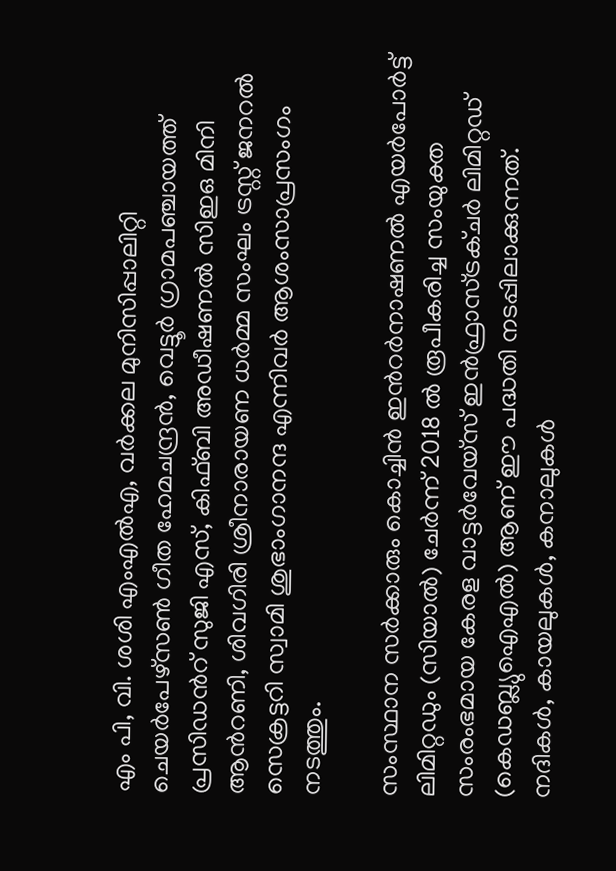എം പി, വി. ശശി എംഎല്‍എ, വര്‍ക്കല മുനിസിപ്പാലിറ്റി ചെയര്‍പേഴ്സണ്‍ ഗീത ഹേമചന്ദ്രന്‍, വെട്ടൂര്‍ ഗ്രാമപഞ്ചായത്ത് പ്രസിഡന്‍റ് സുജി എസ്, കിഫ്ബി അഡീഷണല്‍ സിഇഒ മിനി ആന്‍റണി, ശിവഗിരി ശ്രീനാരായണ ധര്‍മ്മ സംഘം ട്രസ്റ്റ് ജനറല്‍ സെക്രട്ടറി സ്വാമി ശുഭാംഗാനന്ദ എന്നിവര്‍ ആശംസാപ്രസംഗം നടത്തും.

സംസ്ഥാന സര്‍ക്കാരും കൊച്ചിന്‍ ഇന്‍റര്‍നാഷണല്‍ എയര്‍പോര്‍ട്ട് ലിമിറ്റഡും (സിയാല്‍) ചേര്‍ന്ന് 2018 ല്‍ രൂപീകരിച്ച സംയുക്ത സംരംഭമായ കേരള വാട്ടര്‍വേയ്സ് ഇന്‍ഫ്രാസ്ട്രക്ചര്‍ ലിമിറ്റഡ് (കെഡബ്ല്യുഐഎല്‍) ആണ് ഈ പദ്ധതി നടപ്പിലാക്കുന്നത്. നദികള്‍, കായലുകള്‍, കനാലുകള്‍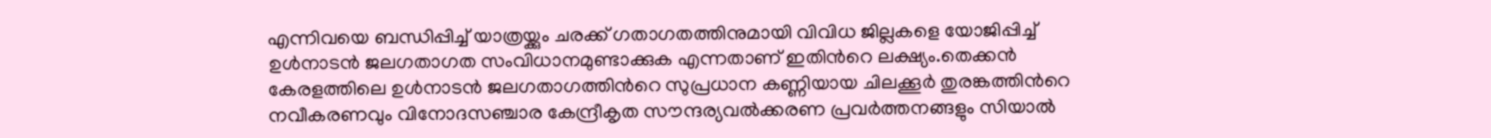എന്നിവയെ ബന്ധിപ്പിച്ച് യാത്രയ്ക്കും ചരക്ക് ഗതാഗതത്തിനുമായി വിവിധ ജില്ലകളെ യോജിപ്പിച്ച് ഉള്‍നാടന്‍ ജലഗതാഗത സംവിധാനമുണ്ടാക്കുക എന്നതാണ് ഇതിന്‍റെ ലക്ഷ്യം.തെക്കന്‍ കേരളത്തിലെ ഉള്‍നാടന്‍ ജലഗതാഗത്തിന്‍റെ സുപ്രധാന കണ്ണിയായ ചിലക്കൂര്‍ തുരങ്കത്തിന്‍റെ നവീകരണവും വിനോദസഞ്ചാര കേന്ദ്രീകൃത സൗന്ദര്യവല്‍ക്കരണ പ്രവര്‍ത്തനങ്ങളും സിയാല്‍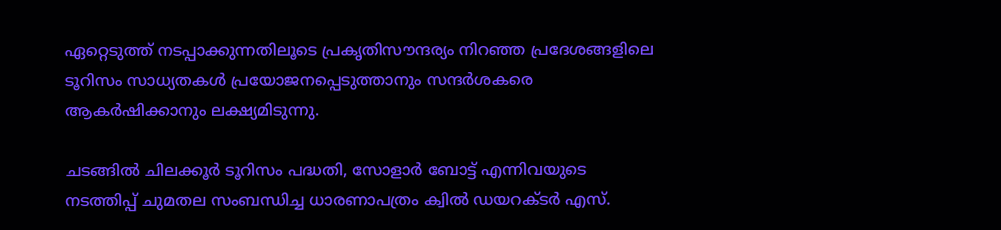ഏറ്റെടുത്ത് നടപ്പാക്കുന്നതിലൂടെ പ്രകൃതിസൗന്ദര്യം നിറഞ്ഞ പ്രദേശങ്ങളിലെ ടൂറിസം സാധ്യതകള്‍ പ്രയോജനപ്പെടുത്താനും സന്ദര്‍ശകരെ ആകര്‍ഷിക്കാനും ലക്ഷ്യമിടുന്നു.

ചടങ്ങില്‍ ചിലക്കൂര്‍ ടൂറിസം പദ്ധതി, സോളാര്‍ ബോട്ട് എന്നിവയുടെ നടത്തിപ്പ് ചുമതല സംബന്ധിച്ച ധാരണാപത്രം ക്വില്‍ ഡയറക്ടര്‍ എസ്.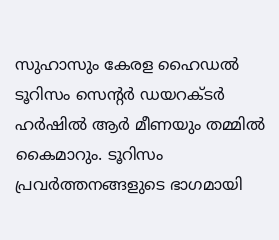സുഹാസും കേരള ഹൈഡല്‍ ടൂറിസം സെന്‍റര്‍ ഡയറക്ടര്‍ ഹര്‍ഷില്‍ ആര്‍ മീണയും തമ്മില്‍ കൈമാറും. ടൂറിസം പ്രവര്‍ത്തനങ്ങളുടെ ഭാഗമായി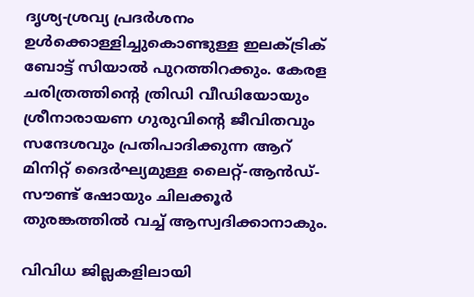ദൃശ്യ-ശ്രവ്യ പ്രദര്‍ശനം ഉള്‍ക്കൊള്ളിച്ചുകൊണ്ടുള്ള ഇലക്ട്രിക് ബോട്ട് സിയാല്‍ പുറത്തിറക്കും. കേരള ചരിത്രത്തിന്‍റെ ത്രിഡി വീഡിയോയും ശ്രീനാരായണ ഗുരുവിന്‍റെ ജീവിതവും സന്ദേശവും പ്രതിപാദിക്കുന്ന ആറ് മിനിറ്റ് ദൈര്‍ഘ്യമുള്ള ലൈറ്റ്-ആന്‍ഡ്-സൗണ്ട് ഷോയും ചിലക്കൂര്‍ തുരങ്കത്തില്‍ വച്ച് ആസ്വദിക്കാനാകും.

വിവിധ ജില്ലകളിലായി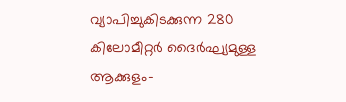വ്യാപിച്ചുകിടക്കുന്ന 280 കിലോമീറ്റര്‍ ദൈര്‍ഘ്യമുള്ള ആക്കുളം-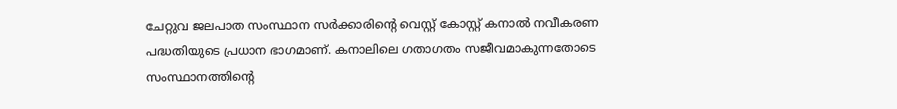ചേറ്റുവ ജലപാത സംസ്ഥാന സര്‍ക്കാരിന്‍റെ വെസ്റ്റ് കോസ്റ്റ് കനാല്‍ നവീകരണ പദ്ധതിയുടെ പ്രധാന ഭാഗമാണ്. കനാലിലെ ഗതാഗതം സജീവമാകുന്നതോടെ സംസ്ഥാനത്തിന്‍റെ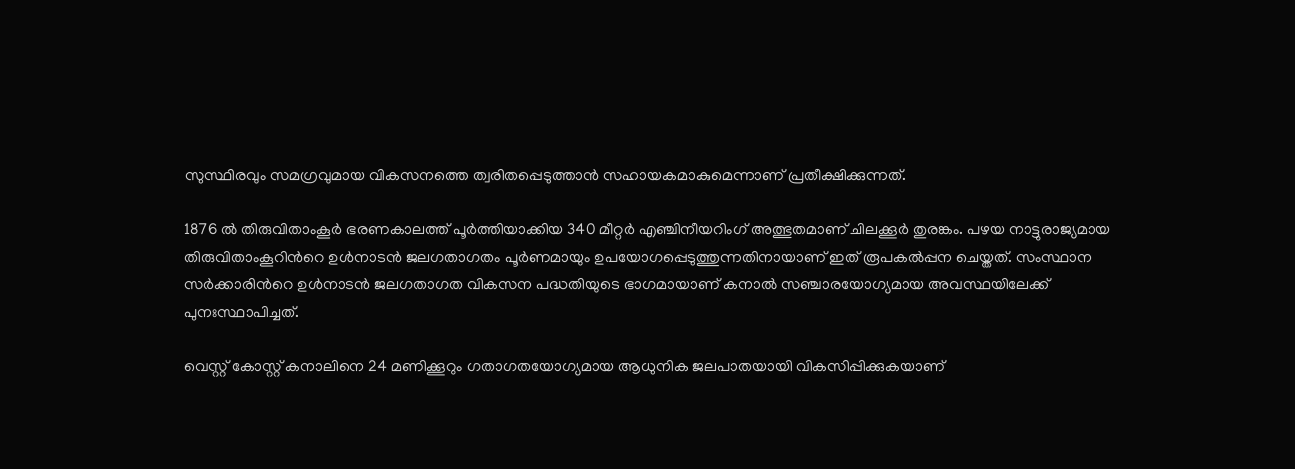സുസ്ഥിരവും സമഗ്രവുമായ വികസനത്തെ ത്വരിതപ്പെടുത്താന്‍ സഹായകമാകുമെന്നാണ് പ്രതീക്ഷിക്കുന്നത്.

1876 ല്‍ തിരുവിതാംകൂര്‍ ഭരണകാലത്ത് പൂര്‍ത്തിയാക്കിയ 340 മീറ്റര്‍ എഞ്ചിനീയറിംഗ് അത്ഭുതമാണ് ചിലക്കൂര്‍ തുരങ്കം. പഴയ നാട്ടുരാജ്യമായ തിരുവിതാംകൂറിന്‍റെ ഉള്‍നാടന്‍ ജലഗതാഗതം പൂര്‍ണമായും ഉപയോഗപ്പെടുത്തുന്നതിനായാണ് ഇത് രൂപകല്‍പ്പന ചെയ്തത്. സംസ്ഥാന സര്‍ക്കാരിന്‍റെ ഉള്‍നാടന്‍ ജലഗതാഗത വികസന പദ്ധതിയുടെ ഭാഗമായാണ് കനാല്‍ സഞ്ചാരയോഗ്യമായ അവസ്ഥയിലേക്ക് പുനഃസ്ഥാപിച്ചത്.

വെസ്റ്റ് കോസ്റ്റ് കനാലിനെ 24 മണിക്കൂറും ഗതാഗതയോഗ്യമായ ആധുനിക ജലപാതയായി വികസിപ്പിക്കുകയാണ്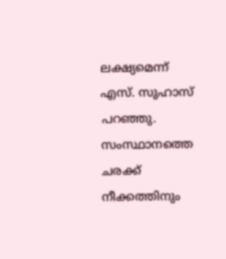ലക്ഷ്യമെന്ന് എസ്. സുഹാസ് പറഞ്ഞു. സംസ്ഥാനത്തെ ചരക്ക് നീക്കത്തിനും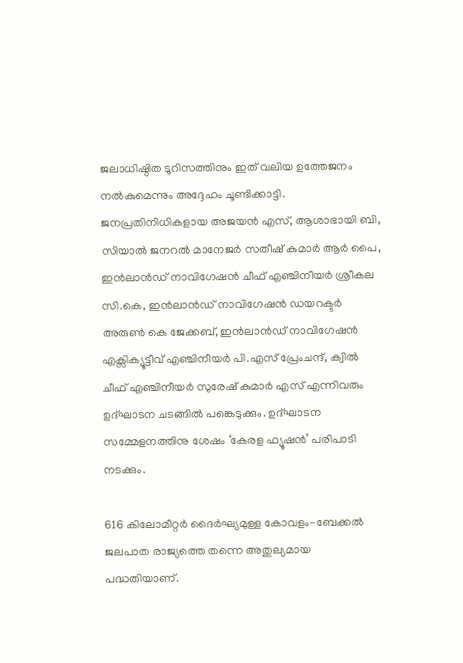ജലാധിഷ്ഠിത ടൂറിസത്തിനും ഇത് വലിയ ഉത്തേജനം നല്‍കുമെന്നും അദ്ദേഹം ചൂണ്ടിക്കാട്ടി. ജനപ്രതിനിധികളായ അജയന്‍ എസ്, ആശാഭായി ബി, സിയാല്‍ ജനറല്‍ മാനേജര്‍ സതീഷ് കുമാര്‍ ആര്‍ പൈ, ഇന്‍ലാന്‍ഡ് നാവിഗേഷന്‍ ചീഫ് എഞ്ചിനീയര്‍ ശ്രീകല സി.കെ, ഇന്‍ലാന്‍ഡ് നാവിഗേഷന്‍ ഡയറക്ടര്‍ അരുണ്‍ കെ ജേക്കബ്, ഇന്‍ലാന്‍ഡ് നാവിഗേഷന്‍ എക്സിക്യൂട്ടീവ് എഞ്ചിനീയര്‍ പി.എസ് പ്രേംചന്ദ്, ക്വില്‍ ചീഫ് എഞ്ചിനീയര്‍ സുരേഷ് കുമാര്‍ എസ് എന്നിവരും ഉദ്ഘാടന ചടങ്ങില്‍ പങ്കെടുക്കും. ഉദ്ഘാടന സമ്മേളനത്തിനു ശേഷം ‘കേരള ഫ്യൂഷന്‍’ പരിപാടി നടക്കും.

616 കിലോമീറ്റര്‍ ദൈര്‍ഘ്യമുള്ള കോവളം-ബേക്കല്‍ ജലപാത രാജ്യത്തെ തന്നെ അതുല്യമായ പദ്ധതിയാണ്.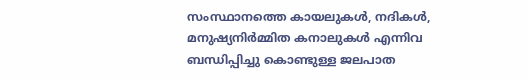സംസ്ഥാനത്തെ കായലുകള്‍, നദികള്‍, മനുഷ്യനിര്‍മ്മിത കനാലുകള്‍ എന്നിവ ബന്ധിപ്പിച്ചു കൊണ്ടുള്ള ജലപാത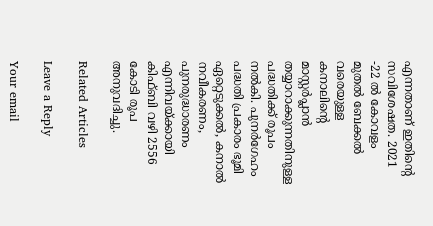എന്നതാണ് ഇതിന്‍റെ സവിശേഷത. 2021 -22 ല്‍ കോവളം മുതല്‍ ബേക്കല്‍ വരെയുള്ള കനാലിന്‍റെ മാസ്റ്റര്‍പ്ലാന്‍ തയ്യാറാക്കുന്നതിനുള്ള പദ്ധതിക്ക് രൂപം നല്‍കി. പുനര്‍ഗേഹം പദ്ധതി പ്രകാരം ഭൂമി ഏറ്റെടുക്കല്‍, കനാല്‍ നവീകരണം, പുനരുദ്ധാരണം എന്നിവയ്ക്കായി കിഫ്ബി വഴി 2556 കോടി രൂപ അനുവദിച്ചു.

Related Articles

Leave a Reply

Your email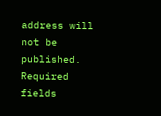address will not be published. Required fields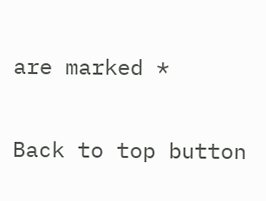are marked *

Back to top button